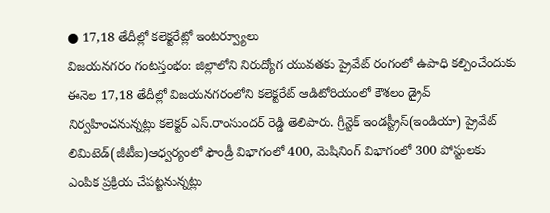● 17,18 తేదీల్లో కలెక్టరేట్లో ఇంటర్వ్యూలు
విజయనగరం గంటస్తంభం: జిల్లాలోని నిరుద్యోగ యువతకు ప్రైవేట్ రంగంలో ఉపాధి కల్పించేందుకు ఈనెల 17,18 తేదీల్లో విజయనగరంలోని కలెక్టరేట్ ఆడిటోరియంలో కౌశలం డ్రైవ్ నిర్వహించనున్నట్లు కలెక్టర్ ఎస్.రాంసుందర్ రెడ్డి తెలిపారు. గ్రీన్టెక్ ఇండస్ట్రీస్(ఇండియా) ప్రైవేట్ లిమిటెడ్(జీటీఐ)ఆధ్వర్యంలో ఫౌండ్రీ విభాగంలో 400, మెషినింగ్ విభాగంలో 300 పోస్టులకు ఎంపిక ప్రక్రియ చేపట్టనున్నట్లు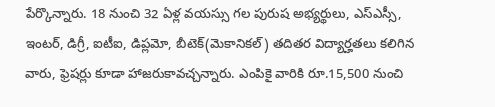పేర్కొన్నారు. 18 నుంచి 32 ఏళ్ల వయస్సు గల పురుష అభ్యర్థులు, ఎస్ఎస్సీ, ఇంటర్, డిగ్రీ, ఐటీఐ, డిప్లమో, బీటెక్(మెకానికల్) తదితర విద్యార్హతలు కలిగిన వారు, ఫ్రెషర్లు కూడా హాజరుకావచ్చన్నారు. ఎంపికై వారికి రూ.15,500 నుంచి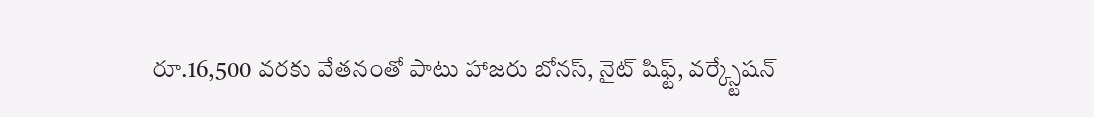రూ.16,500 వరకు వేతనంతో పాటు హాజరు బోనస్, నైట్ షిఫ్ట్, వర్క్స్టేషన్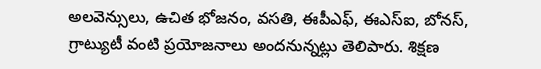అలవెన్సులు, ఉచిత భోజనం, వసతి, ఈపీఎఫ్, ఈఎస్ఐ, బోనస్, గ్రాట్యుటీ వంటి ప్రయోజనాలు అందనున్నట్లు తెలిపారు. శిక్షణ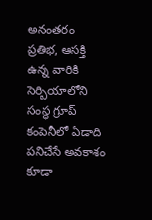అనంతరం ప్రతిభ, ఆసక్తి ఉన్న వారికి సెర్బియాలోని సంస్థ గ్రూప్ కంపెనీలో ఏడాది పనిచేసే అవకాశం కూడా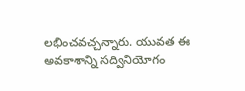లభించవచ్చన్నారు. యువత ఈ అవకాశాన్ని సద్వినియోగం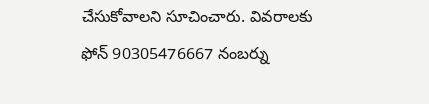చేసుకోవాలని సూచించారు. వివరాలకు ఫోన్ 90305476667 నంబర్ను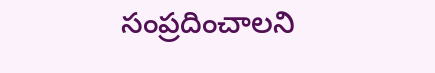సంప్రదించాలని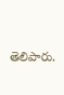తెలిపారు.